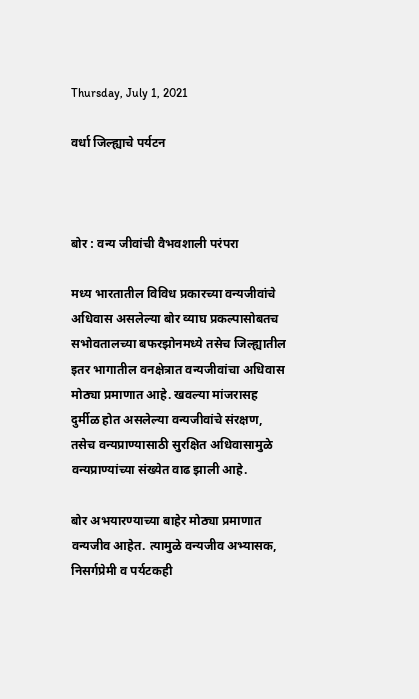Thursday, July 1, 2021

वर्धा जिल्ह्याचे पर्यटन



बोर : वन्य जीवांची वैभवशाली परंपरा

मध्य भारतातील विविध प्रकारच्या वन्यजीवांचे अधिवास असलेल्या बोर व्याघ प्रकल्पासोबतच सभोवतालच्या बफरझोनमध्ये तसेच जिल्ह्यातील इतर भागातील वनक्षेत्रात वन्यजीवांचा अधिवास मोठ्या प्रमाणात आहे. खवल्या मांजरासह दुर्मीळ होत असलेल्या वन्यजीवांचे संरक्षण, तसेच वन्यप्राण्यासाठी सुरक्षित अधिवासामुळे वन्यप्राण्यांच्या संख्येत वाढ झाली आहे.

बोर अभयारण्याच्या बाहेर मोठ्या प्रमाणात वन्यजीव आहेत. त्यामुळे वन्यजीव अभ्यासक, निसर्गप्रेमी व पर्यटकही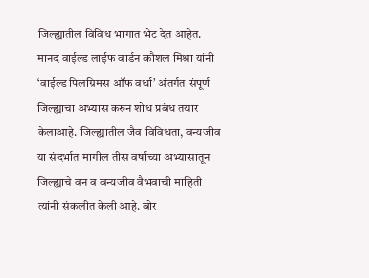जिल्ह्यातील विविध भागात भेट देत आहेत. मानद वाईल्ड लाईफ वार्डन कौशल मिश्रा यांनी ‘वाईल्ड पिलग्रिमस ऑफ वर्धा’ अंतर्गत संपूर्ण जिल्ह्याचा अभ्यास करुन शोध प्रबंध तयार केलाआहे. जिल्ह्यातील जैव विविधता, वन्यजीव या संदर्भात मागील तीस वर्षाच्या अभ्यासातून जिल्ह्याचे वन व वन्यजीव वैभवाची माहिती त्यांनी संकलीत केली आहे. बोर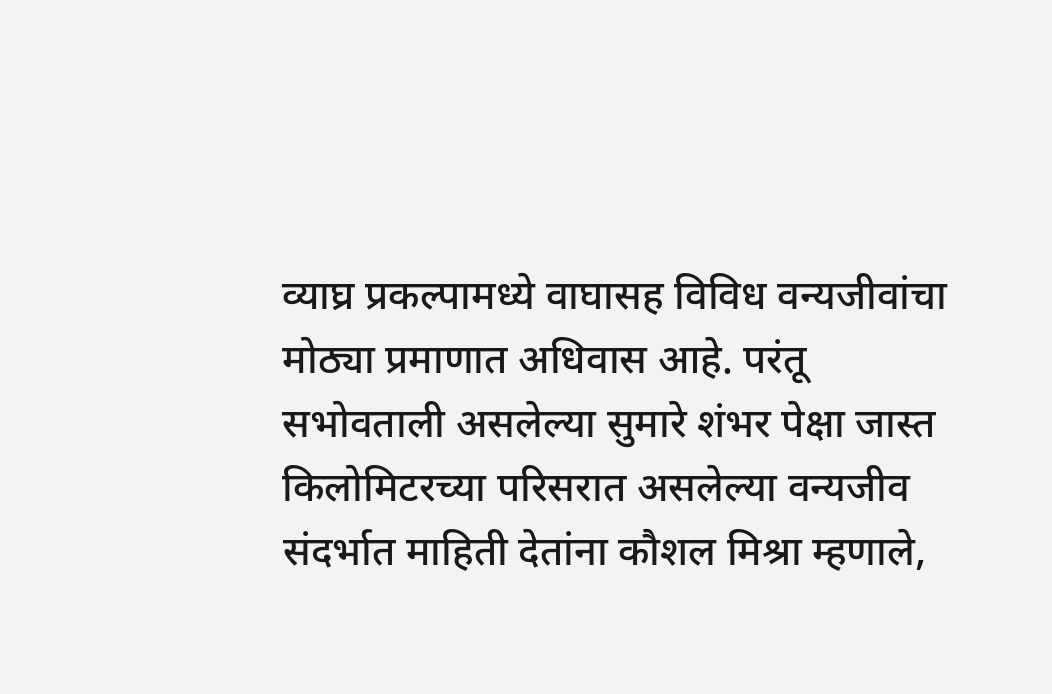व्याघ्र प्रकल्पामध्ये वाघासह विविध वन्यजीवांचा मोठ्या प्रमाणात अधिवास आहे. परंतू सभोवताली असलेल्या सुमारे शंभर पेक्षा जास्त किलोमिटरच्या परिसरात असलेल्या वन्यजीव संदर्भात माहिती देतांना कौशल मिश्रा म्हणाले,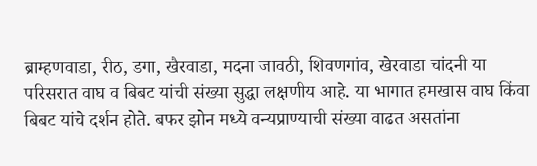ब्राम्हणवाडा, रीठ, डगा, खैरवाडा, मदना जावठी, शिवणगांव, खेरवाडा चांदनी या परिसरात वाघ व बिबट यांची संख्या सुद्धा लक्षणीय आहे. या भागात हमखास वाघ किंवा बिबट यांचे दर्शन होते. बफर झोन मध्ये वन्यप्राण्याची संख्या वाढत असतांना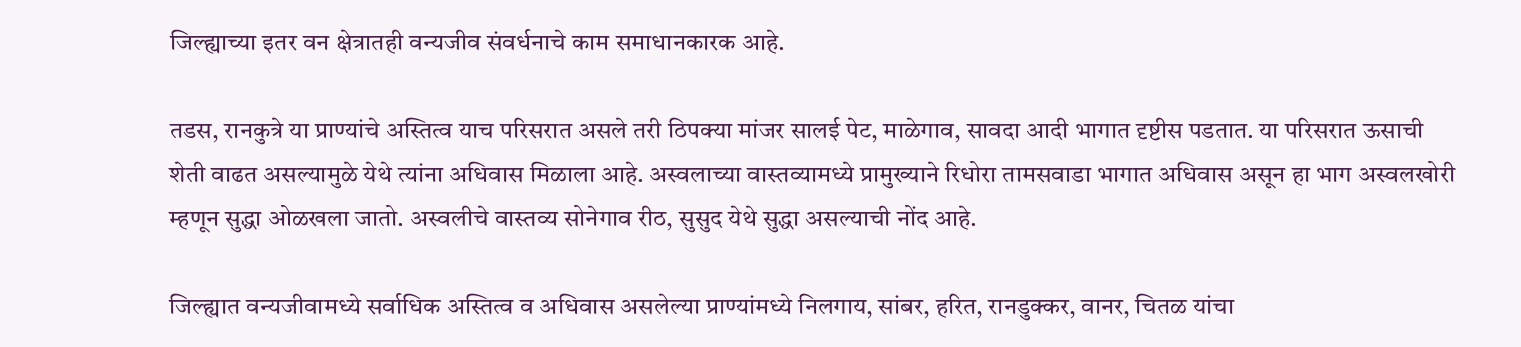जिल्ह्याच्या इतर वन क्षेत्रातही वन्यजीव संवर्धनाचे काम समाधानकारक आहे.

तडस, रानकुत्रे या प्राण्यांचे अस्तित्व याच परिसरात असले तरी ठिपक्या मांजर सालई पेट, माळेगाव, सावदा आदी भागात दृष्टीस पडतात. या परिसरात ऊसाची शेती वाढत असल्यामुळे येथे त्यांना अधिवास मिळाला आहे. अस्वलाच्या वास्तव्यामध्ये प्रामुख्याने रिधोरा तामसवाडा भागात अधिवास असून हा भाग अस्वलखोरी म्हणून सुद्धा ओळखला जातो. अस्वलीचे वास्तव्य सोनेगाव रीठ, सुसुद येथे सुद्धा असल्याची नोंद आहे.

जिल्ह्यात वन्यजीवामध्ये सर्वाधिक अस्तित्व व अधिवास असलेल्या प्राण्यांमध्ये निलगाय, सांबर, हरित, रानडुक्कर, वानर, चितळ यांचा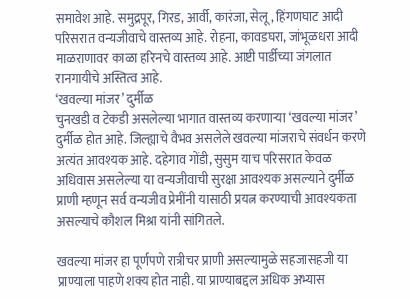समावेश आहे. समुद्रपूर, गिरड, आर्वी, कारंजा, सेलू, हिंगणघाट आदी परिसरात वन्यजीवाचे वास्तव्य आहे. रोहना, कावडघरा, जांभूळधरा आदी माळराणावर काळा हरिनचे वास्तव्य आहे. आष्टी पार्डीच्या जंगलात रानगायीचे अस्तित्व आहे.
‘खवल्या मांजर’ दुर्मीळ
चुनखडी व टेकडी असलेल्या भागात वास्तव्य करणाऱ्या ‘खवल्या मांजर’ दुर्मीळ होत आहे. जिल्ह्याचे वैभव असलेले खवल्या मांजराचे संवर्धन करणे अत्यंत आवश्यक आहे. दहेगाव गोंडी, सुसुम याच परिसरात केवळ अधिवास असलेल्या या वन्यजीवाची सुरक्षा आवश्यक असल्याने दुर्मीळ प्राणी म्हणून सर्व वन्यजीव प्रेमींनी यासाठी प्रयत्न करण्याची आवश्यकता असल्याचे कौशल मिश्रा यांनी सांगितले.

खवल्या मांजर हा पूर्णपणे रात्रीचर प्राणी असल्यामुळे सहजासहजी या प्राण्याला पाहणे शक्य होत नाही. या प्राण्याबद्दल अधिक अभ्यास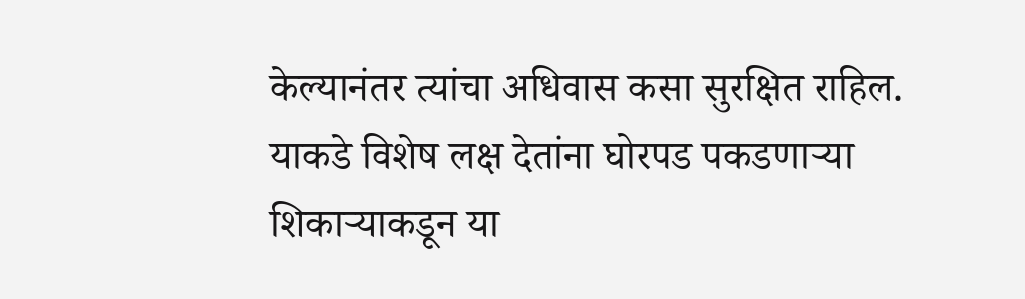केल्यानंतर त्यांचा अधिवास कसा सुरक्षित राहिल. याकडे विशेष लक्ष देतांना घोरपड पकडणाऱ्या शिकाऱ्याकडून या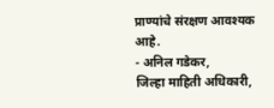प्राण्यांचे संरक्षण आवश्यक आहे.
- अनिल गडेकर,
जिल्हा माहिती अधिकारी,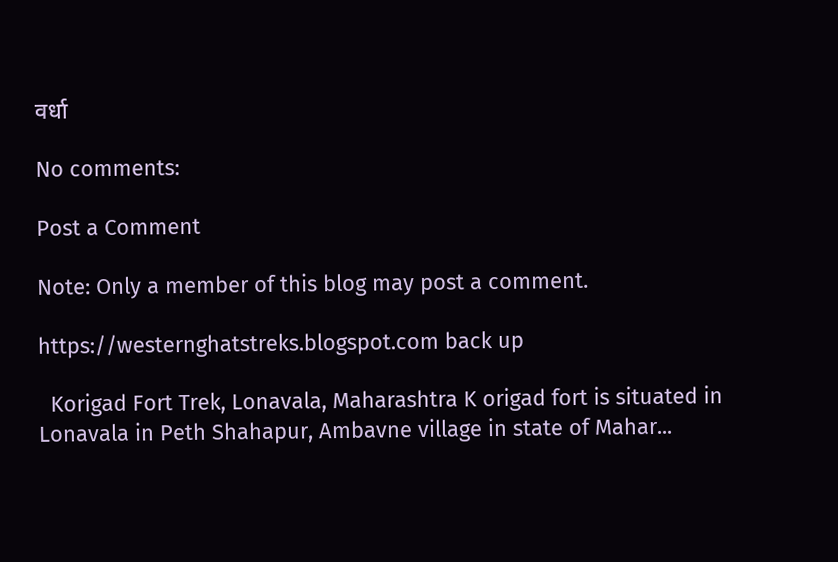वर्धा

No comments:

Post a Comment

Note: Only a member of this blog may post a comment.

https://westernghatstreks.blogspot.com back up

  Korigad Fort Trek, Lonavala, Maharashtra K origad fort is situated in Lonavala in Peth Shahapur, Ambavne village in state of Mahar...